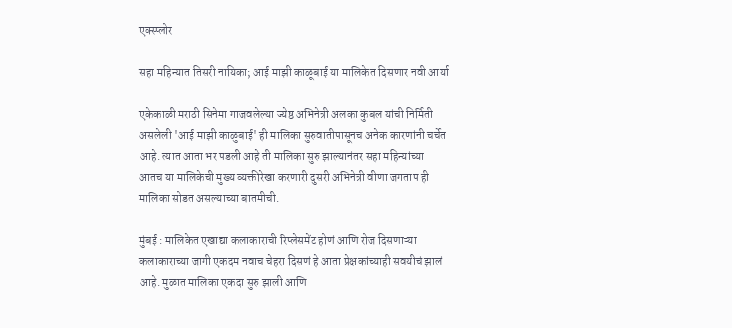एक्स्प्लोर

सहा महिन्यात तिसरी नायिका; आई माझी काळूबाई या मालिकेत दिसणार नवी आर्या

एकेकाळी मराठी सिनेमा गाजवलेल्या ज्येष्ठ अभिनेत्री अलका कुबल यांची निर्मिती असलेली 'आई माझी काळुबाई' ही मालिका सुरुवातीपासूनच अनेक कारणांनी चर्चेत आहे. त्यात आता भर पडली आहे ती मालिका सुरु झाल्यानंतर सहा महिन्यांच्या  आतच या मालिकेची मुख्य व्यक्तीरेखा करणारी दुसरी अभिनेत्री वीणा जगताप ही मालिका सोडत असल्याच्या बातमीची.

मुंबई : मालिकेत एखाद्या कलाकाराची रिप्लेसमेंट होणं आणि रोज दिसणाऱ्या कलाकाराच्या जागी एकदम नवाच चेहरा दिसणं हे आता प्रेक्षकांच्याही सवयीचं झालं आहे. मुळात मालिका एकदा सुरु झाली आणि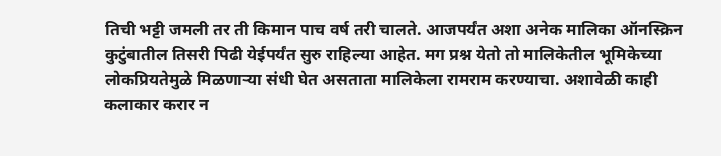तिची भट्टी जमली तर ती किमान पाच वर्ष तरी चालते. आजपर्यंत अशा अनेक मालिका ऑनस्क्रिन कुटुंबातील तिसरी पिढी येईपर्यंत सुरु राहिल्या आहेत. मग प्रश्न येतो तो मालिकेतील भूमिकेच्या लोकप्रियतेमुळे मिळणाऱ्या संधी घेत असताता मालिकेला रामराम करण्याचा. अशावेळी काही कलाकार करार न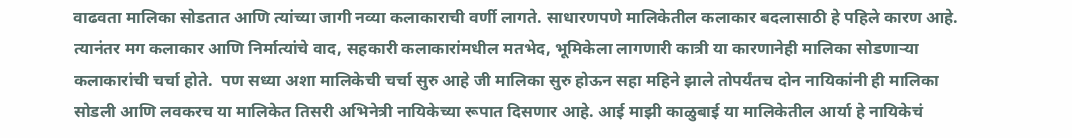वाढवता मालिका सोडतात आणि त्यांच्या जागी नव्या कलाकाराची वर्णी लागते. साधारणपणे मालिकेतील कलाकार बदलासाठी हे पहिले कारण आहे. त्यानंतर मग कलाकार आणि निर्मात्यांचे वाद, सहकारी कलाकारांमधील मतभेद, भूमिकेला लागणारी कात्री या कारणानेही मालिका सोडणाऱ्या कलाकारांची चर्चा होते.  पण सध्या अशा मालिकेची चर्चा सुरु आहे जी मालिका सुरु होऊन सहा महिने झाले तोपर्यंतच दोन नायिकांनी ही मालिका सोडली आणि लवकरच या मालिकेत तिसरी अभिनेत्री नायिकेच्या रूपात दिसणार आहे. आई माझी काळुबाई या मालिकेतील आर्या हे नायिकेचं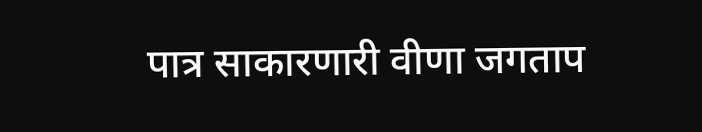पात्र साकारणारी वीणा जगताप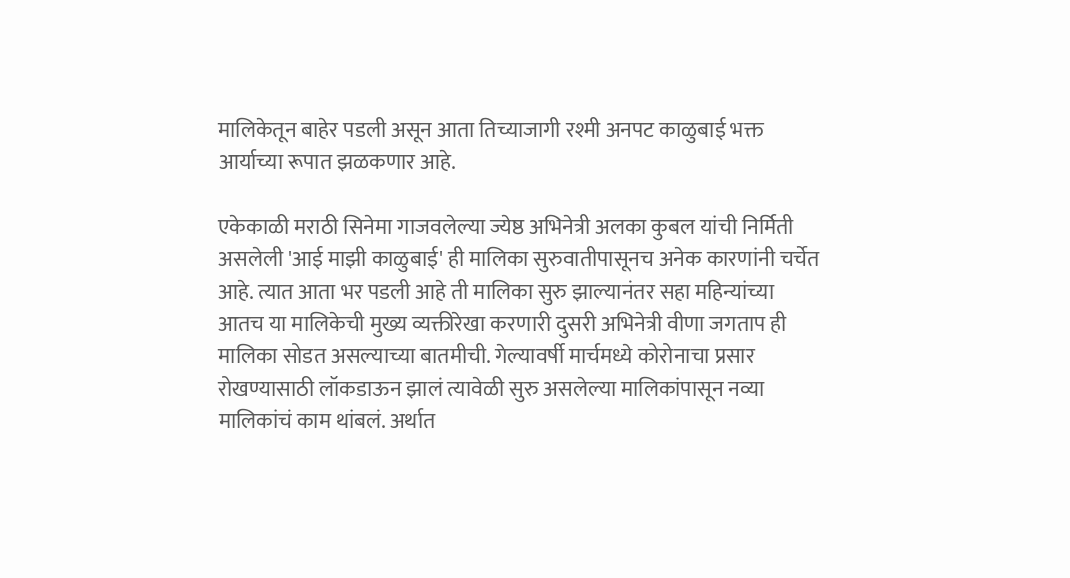मालिकेतून बाहेर पडली असून आता तिच्याजागी रश्मी अनपट काळुबाई भक्त आर्याच्या रूपात झळकणार आहे.

एकेकाळी मराठी सिनेमा गाजवलेल्या ज्येष्ठ अभिनेत्री अलका कुबल यांची निर्मिती असलेली 'आई माझी काळुबाई' ही मालिका सुरुवातीपासूनच अनेक कारणांनी चर्चेत आहे. त्यात आता भर पडली आहे ती मालिका सुरु झाल्यानंतर सहा महिन्यांच्या  आतच या मालिकेची मुख्य व्यक्तीरेखा करणारी दुसरी अभिनेत्री वीणा जगताप ही मालिका सोडत असल्याच्या बातमीची. गेल्यावर्षी मार्चमध्ये कोरोनाचा प्रसार रोखण्यासाठी लॉकडाऊन झालं त्यावेळी सुरु असलेल्या मालिकांपासून नव्या मालिकांचं काम थांबलं. अर्थात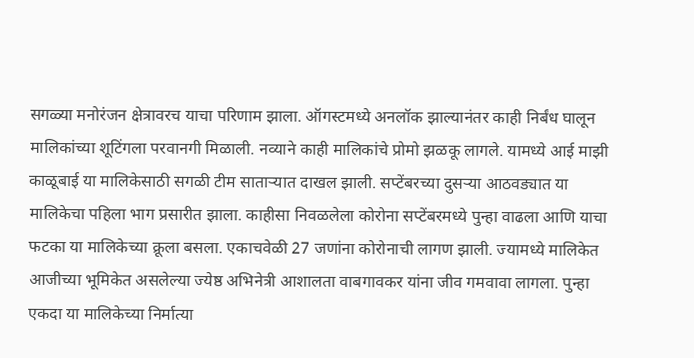सगळ्या मनोरंजन क्षेत्रावरच याचा परिणाम झाला. ऑगस्टमध्ये अनलॉक झाल्यानंतर काही निर्बंध घालून मालिकांच्या शूटिंगला परवानगी मिळाली. नव्याने काही मालिकांचे प्रोमो झळकू लागले. यामध्ये आई माझी काळूबाई या मालिकेसाठी सगळी टीम साताऱ्यात दाखल झाली. सप्टेंबरच्या दुसऱ्या आठवड्यात या मालिकेचा पहिला भाग प्रसारीत झाला. काहीसा निवळलेला कोरोना सप्टेंबरमध्ये पुन्हा वाढला आणि याचा फटका या मालिकेच्या क्रूला बसला. एकाचवेळी 27 जणांना कोरोनाची लागण झाली. ज्यामध्ये मालिकेत आजीच्या भूमिकेत असलेल्या ज्येष्ठ अभिनेत्री आशालता वाबगावकर यांना जीव गमवावा लागला. पुन्हा एकदा या मालिकेच्या निर्मात्या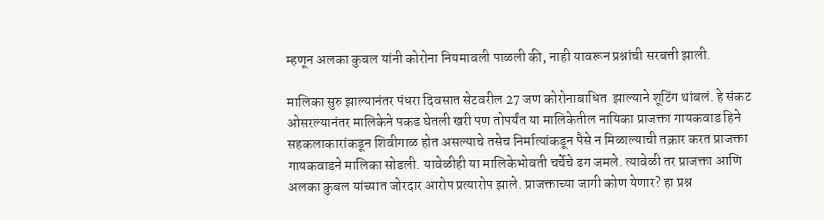म्हणून अलका कुबल यांनी कोरोना नियमावली पाळली की, नाही यावरून प्रश्नांची सरबत्ती झाली.

मालिका सुरु झाल्यानंतर पंधरा दिवसात सेटवरील 27 जण कोरोनाबाधित  झाल्याने शूटिंग थांबलं. हे संकट ओसरल्यानंतर मालिकेने पकड घेतली खरी पण तोपर्यंत या मालिकेतील नायिका प्राजक्ता गायकवाड हिने सहकलाकारांकडून शिवीगाळ होत असल्याचे तसेच निर्मात्यांकडून पैसे न मिळाल्याची तक्रार करत प्राजक्ता गायकवाडने मालिका सोडली. यावेळीही या मालिकेभोवती चर्चेचे ढग जमले. त्यावेळी तर प्राजक्ता आणि अलका कुबल यांच्यात जोरदार आरोप प्रत्यारोप झाले. प्राजक्ताच्या जागी कोण येणार? हा प्रश्न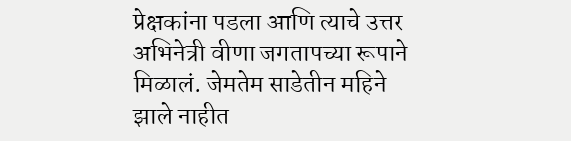प्रेक्षकांना पडला आणि त्याचे उत्तर अभिनेत्री वीणा जगतापच्या रूपाने मिळालं. जेमतेम साडेतीन महिने झाले नाहीत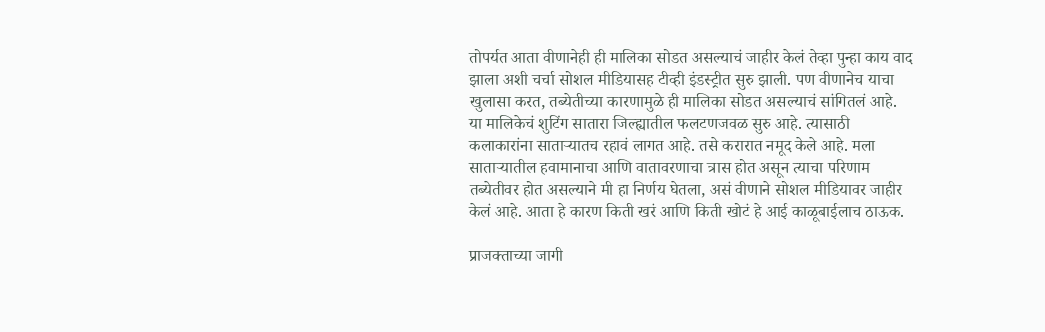तोपर्यत आता वीणानेही ही मालिका सोडत असल्याचं जाहीर केलं तेव्हा पुन्हा काय वाद झाला अशी चर्चा सोशल मीडियासह टीव्ही इंडस्ट्रीत सुरु झाली. पण वीणानेच याचा खुलासा करत, तब्येतीच्या कारणामुळे ही मालिका सोडत असल्याचं सांगितलं आहे. या मालिकेचं शुटिंग सातारा जिल्ह्यातील फलटणजवळ सुरु आहे. त्यासाठी कलाकारांना साताऱ्यातच रहावं लागत आहे. तसे करारात नमूद केले आहे. मला साताऱ्यातील हवामानाचा आणि वातावरणाचा त्रास होत असून त्याचा परिणाम तब्येतीवर होत असल्याने मी हा निर्णय घेतला, असं वीणाने सोशल मीडियावर जाहीर केलं आहे. आता हे कारण किती खरं आणि किती खोटं हे आई काळूबाईलाच ठाऊक.

प्राजक्ताच्या जागी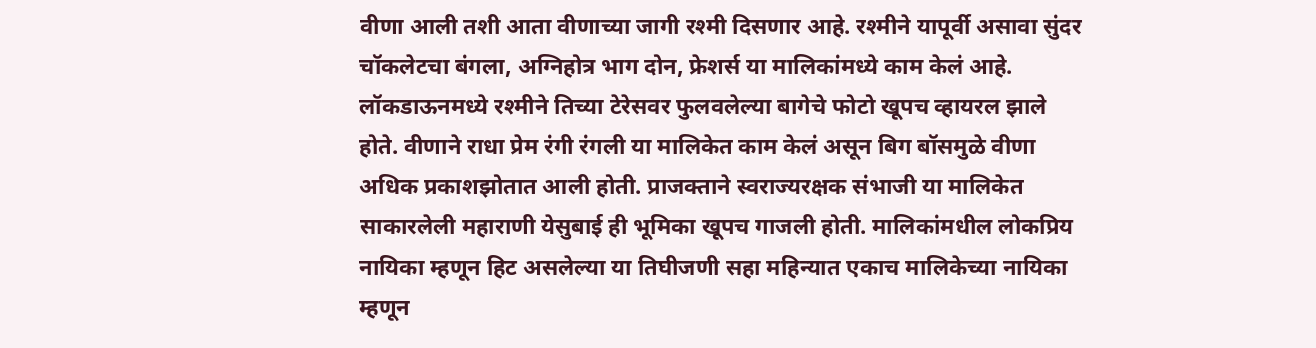वीणा आली तशी आता वीणाच्या जागी रश्मी दिसणार आहे. रश्मीने यापूर्वी असावा सुंदर चॉकलेटचा बंगला, अग्निहोत्र भाग दोन, फ्रेशर्स या मालिकांमध्ये काम केलं आहे. लॉकडाऊनमध्ये रश्मीने तिच्या टेरेसवर फुलवलेल्या बागेचे फोटो खूपच व्हायरल झाले होते. वीणाने राधा प्रेम रंगी रंगली या मालिकेत काम केलं असून बिग बॉसमुळे वीणा अधिक प्रकाशझोतात आली होती. प्राजक्ताने स्वराज्यरक्षक संभाजी या मालिकेत साकारलेली महाराणी येसुबाई ही भूमिका खूपच गाजली होती. मालिकांमधील लोकप्रिय नायिका म्हणून हिट असलेल्या या तिघीजणी सहा महिन्यात एकाच मालिकेच्या नायिका म्हणून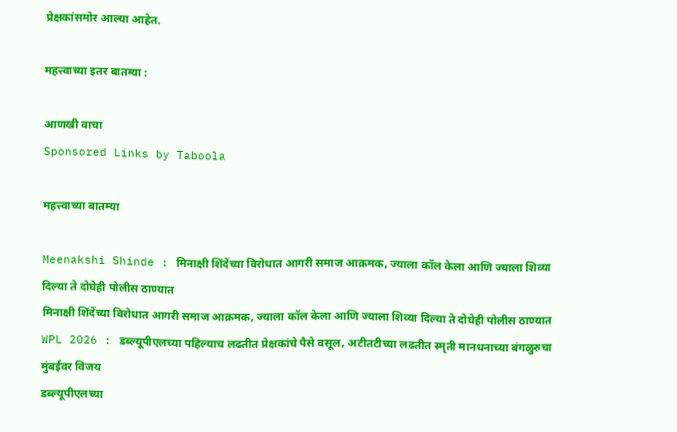प्रेक्षकांसमोर आल्या आहेत.

महत्त्वाच्या इतर बातम्या :

आणखी वाचा
Sponsored Links by Taboola

महत्त्वाच्या बातम्या

Meenakshi Shinde : मिनाक्षी शिंदेंच्या विरोधात आगरी समाज आक्रमक, ज्याला कॉल केला आणि ज्याला शिव्या दिल्या ते दोघेही पोलीस ठाण्यात
मिनाक्षी शिंदेंच्या विरोधात आगरी समाज आक्रमक, ज्याला कॉल केला आणि ज्याला शिव्या दिल्या ते दोघेही पोलीस ठाण्यात
WPL 2026 : डब्ल्यूपीएलच्या पहिल्याच लढतीत प्रेक्षकांचे पैसे वसूल, अटीतटीच्या लढतीत स्मृती मानधनाच्या बंगळुरुचा मुंबईवर विजय
डब्ल्यूपीएलच्या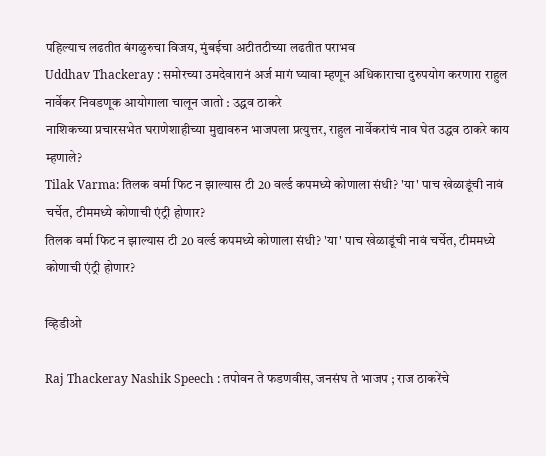पहिल्याच लढतीत बंगळुरुचा विजय, मुंबईचा अटीतटीच्या लढतीत पराभव
Uddhav Thackeray : समोरच्या उमदेवारानं अर्ज मागं घ्यावा म्हणून अधिकाराचा दुरुपयोग करणारा राहुल नार्वेकर निवडणूक आयोगाला चालून जातो : उद्धव ठाकरे
नाशिकच्या प्रचारसभेत घराणेशाहीच्या मुद्यावरुन भाजपला प्रत्युत्तर, राहुल नार्वेकरांचं नाव घेत उद्धव ठाकरे काय म्हणाले?
Tilak Varma: तिलक वर्मा फिट न झाल्यास टी 20 वर्ल्ड कपमध्ये कोणाला संधी? 'या' पाच खेळाडूंची नावं चर्चेत, टीममध्ये कोणाची एंट्री होणार?
तिलक वर्मा फिट न झाल्यास टी 20 वर्ल्ड कपमध्ये कोणाला संधी? 'या' पाच खेळाडूंची नावं चर्चेत, टीममध्ये कोणाची एंट्री होणार?

व्हिडीओ

Raj Thackeray Nashik Speech : तपोवन ते फडणवीस, जनसंघ ते भाजप ; राज ठाकरेंचे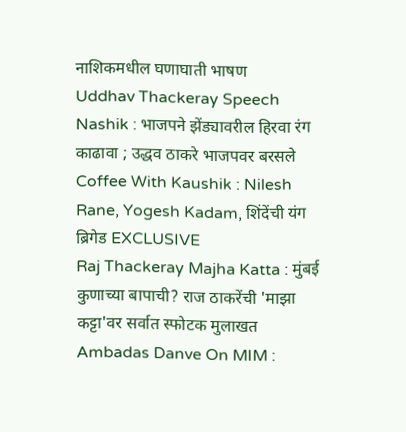नाशिकमधील घणाघाती भाषण
Uddhav Thackeray Speech Nashik : भाजपने झेंड्यावरील हिरवा रंग काढावा ; उद्धव ठाकरे भाजपवर बरसले
Coffee With Kaushik : Nilesh Rane, Yogesh Kadam, शिंदेंची यंग ब्रिगेड EXCLUSIVE
Raj Thackeray Majha Katta : मुंबई कुणाच्या बापाची? राज ठाकरेंची 'माझा कट्टा'वर सर्वात स्फोटक मुलाखत
Ambadas Danve On MIM :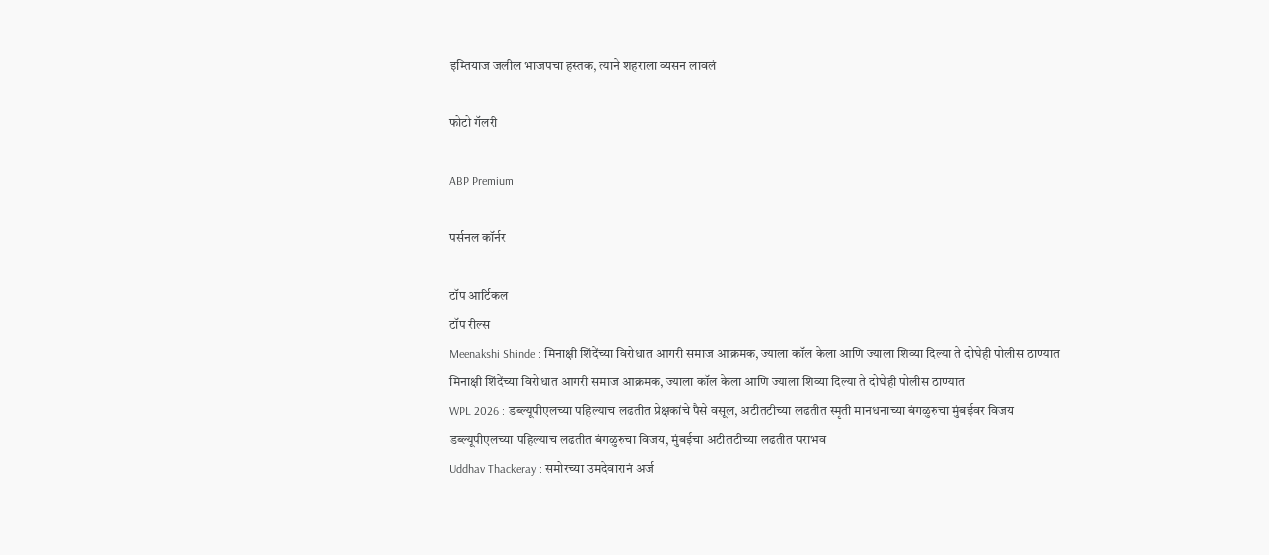इम्तियाज जलील भाजपचा हस्तक, त्याने शहराला व्यसन लावलं

फोटो गॅलरी

ABP Premium

पर्सनल कॉर्नर

टॉप आर्टिकल
टॉप रील्स
Meenakshi Shinde : मिनाक्षी शिंदेंच्या विरोधात आगरी समाज आक्रमक, ज्याला कॉल केला आणि ज्याला शिव्या दिल्या ते दोघेही पोलीस ठाण्यात
मिनाक्षी शिंदेंच्या विरोधात आगरी समाज आक्रमक, ज्याला कॉल केला आणि ज्याला शिव्या दिल्या ते दोघेही पोलीस ठाण्यात
WPL 2026 : डब्ल्यूपीएलच्या पहिल्याच लढतीत प्रेक्षकांचे पैसे वसूल, अटीतटीच्या लढतीत स्मृती मानधनाच्या बंगळुरुचा मुंबईवर विजय
डब्ल्यूपीएलच्या पहिल्याच लढतीत बंगळुरुचा विजय, मुंबईचा अटीतटीच्या लढतीत पराभव
Uddhav Thackeray : समोरच्या उमदेवारानं अर्ज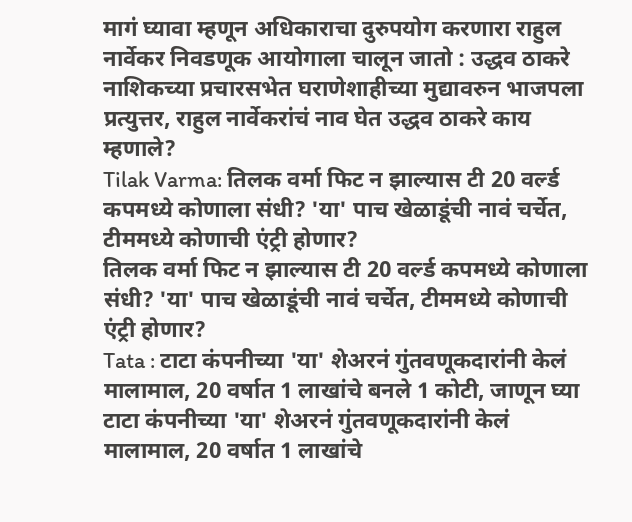मागं घ्यावा म्हणून अधिकाराचा दुरुपयोग करणारा राहुल नार्वेकर निवडणूक आयोगाला चालून जातो : उद्धव ठाकरे
नाशिकच्या प्रचारसभेत घराणेशाहीच्या मुद्यावरुन भाजपला प्रत्युत्तर, राहुल नार्वेकरांचं नाव घेत उद्धव ठाकरे काय म्हणाले?
Tilak Varma: तिलक वर्मा फिट न झाल्यास टी 20 वर्ल्ड कपमध्ये कोणाला संधी? 'या' पाच खेळाडूंची नावं चर्चेत, टीममध्ये कोणाची एंट्री होणार?
तिलक वर्मा फिट न झाल्यास टी 20 वर्ल्ड कपमध्ये कोणाला संधी? 'या' पाच खेळाडूंची नावं चर्चेत, टीममध्ये कोणाची एंट्री होणार?
Tata : टाटा कंपनीच्या 'या' शेअरनं गुंतवणूकदारांनी केलं मालामाल, 20 वर्षात 1 लाखांचे बनले 1 कोटी, जाणून घ्या
टाटा कंपनीच्या 'या' शेअरनं गुंतवणूकदारांनी केलं मालामाल, 20 वर्षात 1 लाखांचे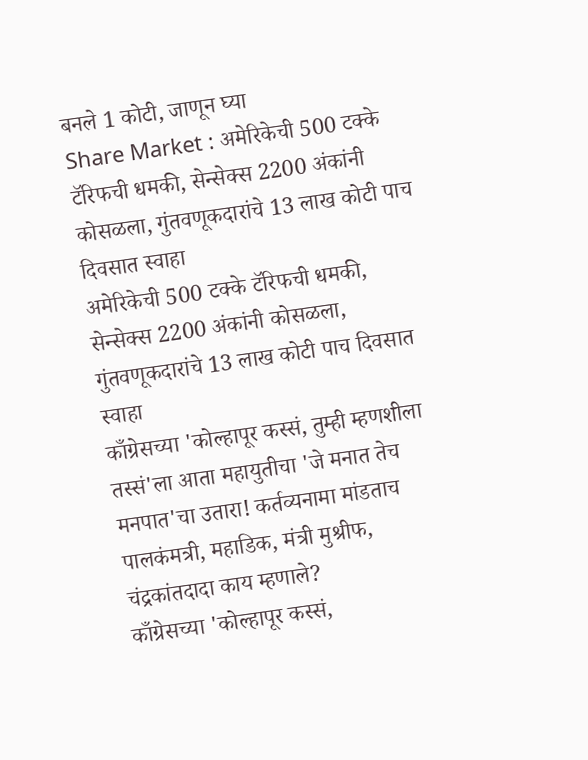बनले 1 कोटी, जाणून घ्या
Share Market : अमेरिकेची 500 टक्के टॅरिफची धमकी, सेन्सेक्स 2200 अंकांनी कोसळला, गुंतवणूकदारांचे 13 लाख कोटी पाच दिवसात स्वाहा
अमेरिकेची 500 टक्के टॅरिफची धमकी, सेन्सेक्स 2200 अंकांनी कोसळला, गुंतवणूकदारांचे 13 लाख कोटी पाच दिवसात स्वाहा
काँग्रेसच्या 'कोल्हापूर कस्सं, तुम्ही म्हणशीला तस्सं'ला आता महायुतीचा 'जे मनात तेच मनपात'चा उतारा! कर्तव्यनामा मांडताच पालकंमत्री, महाडिक, मंत्री मुश्रीफ, चंद्रकांतदादा काय म्हणाले?
काँग्रेसच्या 'कोल्हापूर कस्सं,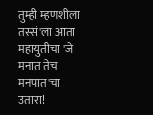तुम्ही म्हणशीला तस्सं'ला आता महायुतीचा 'जे मनात तेच मनपात'चा उतारा!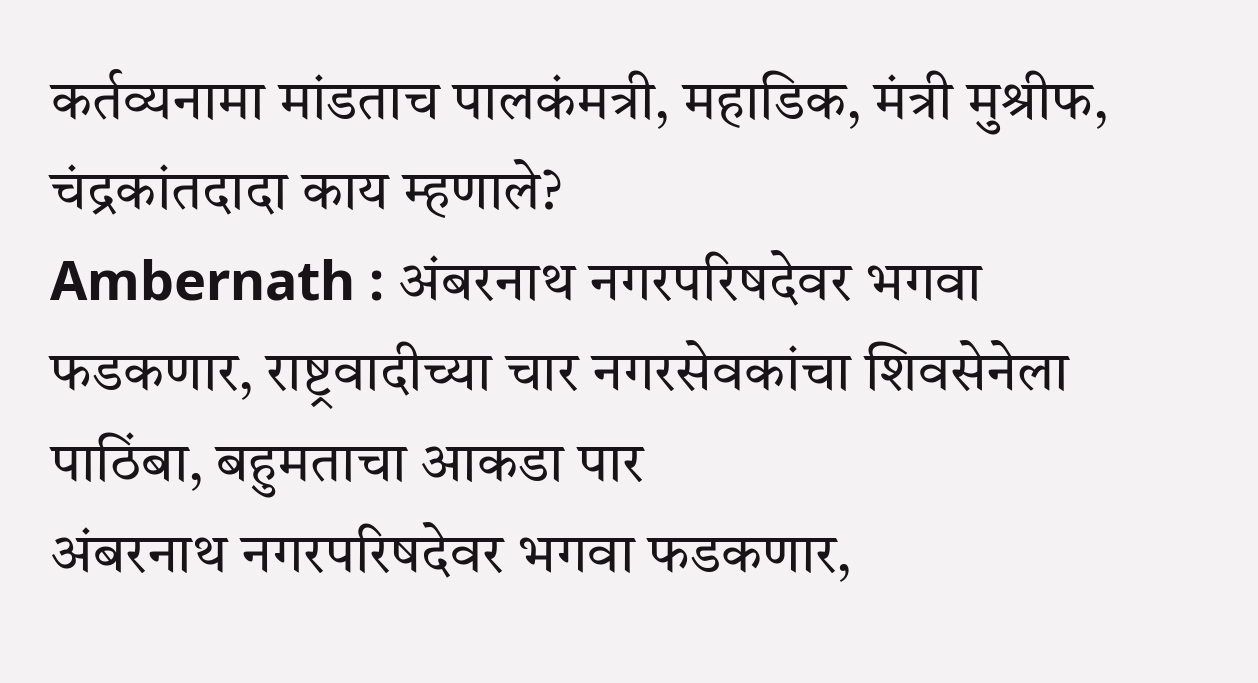कर्तव्यनामा मांडताच पालकंमत्री, महाडिक, मंत्री मुश्रीफ, चंद्रकांतदादा काय म्हणाले?
Ambernath : अंबरनाथ नगरपरिषदेवर भगवा फडकणार, राष्ट्रवादीच्या चार नगरसेवकांचा शिवसेनेला पाठिंबा, बहुमताचा आकडा पार
अंबरनाथ नगरपरिषदेवर भगवा फडकणार,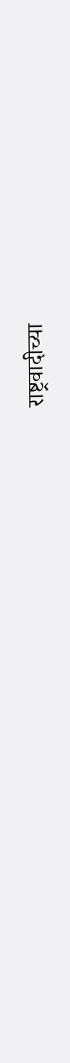राष्ट्रवादीच्या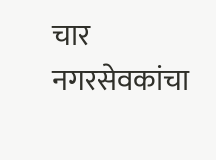चार नगरसेवकांचा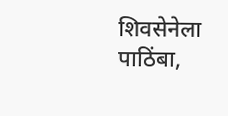शिवसेनेला पाठिंबा,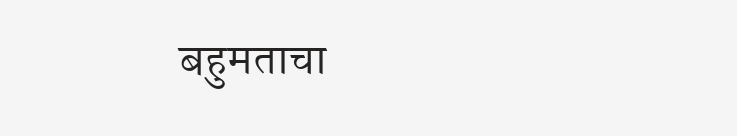बहुमताचा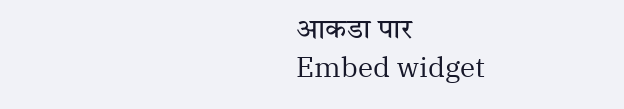आकडा पार
Embed widget